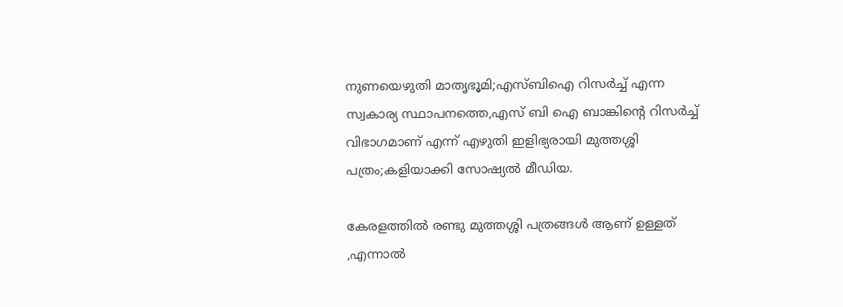നുണയെഴുതി മാതൃഭൂമി;എസ്ബിഐ റിസര്‍ച്ച് എന്ന സ്വകാര്യ സ്ഥാപനത്തെ,എസ് ബി ഐ ബാങ്കിന്റെ റിസര്‍ച്ച് വിഭാഗമാണ് എന്ന് എഴുതി ഇളിഭ്യരായി മുത്തശ്ശി പത്രം;കളിയാക്കി സോഷ്യല്‍ മീഡിയ.

കേരളത്തില്‍ രണ്ടു മുത്തശ്ശി പത്രങ്ങള്‍ ആണ് ഉള്ളത് ,എന്നാല്‍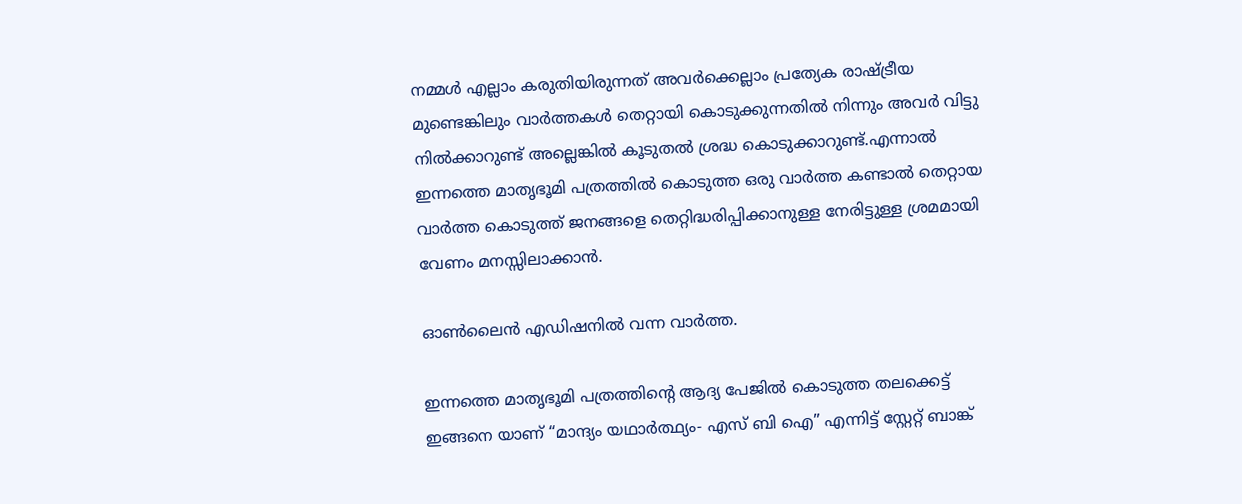നമ്മള്‍ എല്ലാം കരുതിയിരുന്നത് അവര്‍ക്കെല്ലാം പ്രത്യേക രാഷ്ട്രീയ മുണ്ടെങ്കിലും വാര്‍ത്തകള്‍ തെറ്റായി കൊടുക്കുന്നതില്‍ നിന്നും അവര്‍ വിട്ടു നില്‍ക്കാറുണ്ട് അല്ലെങ്കില്‍ കൂടുതല്‍ ശ്രദ്ധ കൊടുക്കാറുണ്ട്.എന്നാല്‍ ഇന്നത്തെ മാതൃഭൂമി പത്രത്തില്‍ കൊടുത്ത ഒരു വാര്‍ത്ത‍ കണ്ടാല്‍ തെറ്റായ വാര്‍ത്ത‍ കൊടുത്ത് ജനങ്ങളെ തെറ്റിദ്ധരിപ്പിക്കാനുള്ള നേരിട്ടുള്ള ശ്രമമായി വേണം മനസ്സിലാക്കാന്‍.

ഓണ്‍ലൈന്‍ എഡിഷനില്‍ വന്ന വാര്‍ത്ത‍.

ഇന്നത്തെ മാതൃഭൂമി പത്രത്തിന്റെ ആദ്യ പേജില്‍ കൊടുത്ത തലക്കെട്ട്‌ ഇങ്ങനെ യാണ് “മാന്ദ്യം യഥാര്‍ത്ഥ്യം- എസ് ബി ഐ” എന്നിട്ട് സ്റ്റേറ്റ് ബാങ്ക്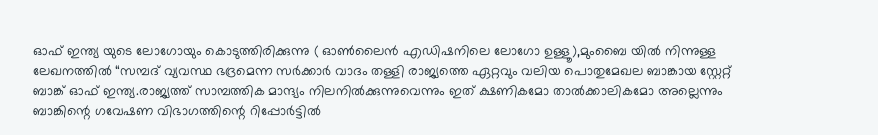ഓഫ് ഇന്ത്യ യുടെ ലോഗോയും കൊടുത്തിരിക്കുന്നു ( ഓണ്‍ലൈന്‍ എഡിഷനിലെ ലോഗോ ഉള്ളൂ),മുംബൈ യില്‍ നിന്നുള്ള ലേഖനത്തില്‍ “സമ്പദ് വ്യവസ്ഥ ഭദ്രമെന്ന സര്‍ക്കാര്‍ വാദം തള്ളി രാജ്യത്തെ ഏറ്റവും വലിയ പൊതുമേഖല ബാങ്കായ സ്റ്റേറ്റ് ബാങ്ക് ഓഫ് ഇന്ത്യ.രാജ്യത്ത് സാമ്പത്തിക മാന്ദ്യം നിലനില്‍ക്കുന്നുവെന്നും ഇത് ക്ഷണികമോ താല്‍ക്കാലികമോ അല്ലെന്നും ബാങ്കിന്റെ ഗവേഷണ വിഭാഗത്തിന്റെ റിപ്പോര്‍ട്ടില്‍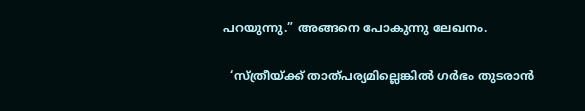പറയുന്നു.” അങ്ങനെ പോകുന്നു ലേഖനം.

  ‘സ്ത്രീയ്ക്ക് താത്പര്യമില്ലെങ്കില്‍ ഗർഭം തുടരാൻ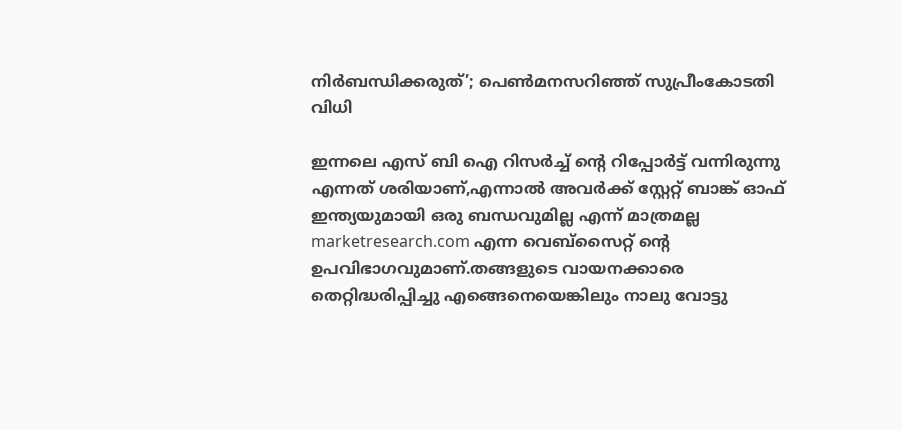നിര്‍ബന്ധിക്കരുത്’; പെൺമനസറിഞ്ഞ് സുപ്രീംകോടതി വിധി

ഇന്നലെ എസ് ബി ഐ റിസര്‍ച്ച് ന്റെ റിപ്പോര്‍ട്ട്‌ വന്നിരുന്നു എന്നത് ശരിയാണ്,എന്നാല്‍ അവര്‍ക്ക് സ്റ്റേറ്റ് ബാങ്ക് ഓഫ് ഇന്ത്യയുമായി ഒരു ബന്ധവുമില്ല എന്ന് മാത്രമല്ല marketresearch.com എന്ന വെബ്സൈറ്റ് ന്റെ ഉപവിഭാഗവുമാണ്.തങ്ങളുടെ വായനക്കാരെ തെറ്റിദ്ധരിപ്പിച്ചു എങ്ങെനെയെങ്കിലും നാലു വോട്ടു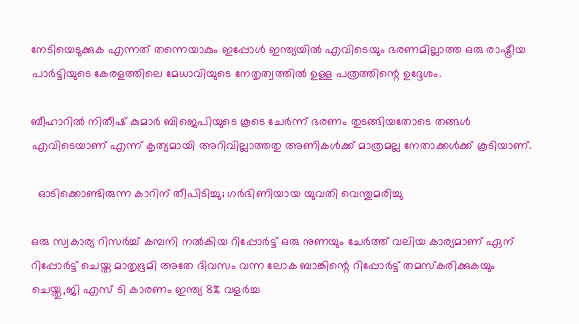നേടിയെടുക്കുക എന്നത് തന്നെയാകും ഇപ്പോള്‍ ഇന്ത്യയില്‍ എവിടെയും ഭരണമില്ലാത്ത ഒരു രാഷ്ട്രീയ പാര്‍ട്ടിയുടെ കേരളത്തിലെ മേധാവിയുടെ നേതൃത്വത്തില്‍ ഉള്ള പത്രത്തിന്റെ ഉദ്ദേശം.

ബീഹാറില്‍ നിതീഷ് കുമാര്‍ ബിജെപിയുടെ കൂടെ ചേര്‍ന്ന് ഭരണം തുടങ്ങിയതോടെ തങ്ങള്‍ എവിടെയാണ് എന്ന് കൃത്യമായി അറിവില്ലാത്തതു അണികള്‍ക്ക് മാത്രമല്ല നേതാക്കള്‍ക്ക് കൂടിയാണ്.

  ഓടിക്കൊണ്ടിരുന്ന കാറിന് തീപിടിച്ചു; ഗര്‍ഭിണിയായ യുവതി വെന്തുമരിച്ചു

ഒരു സ്വകാര്യ റിസര്‍ച്ച് കമ്പനി നല്‍കിയ റിപ്പോര്‍ട്ട് ഒരു നുണയും ചേര്‍ത്ത് വലിയ കാര്യമാണ് ഏന് റിപ്പോര്‍ട്ട്‌ ചെയ്ത മാതൃഭൂമി അതേ ദിവസം വന്ന ലോക ബാങ്കിന്റെ റിപ്പോര്‍ട്ട്‌ തമസ്കരിക്കുകയും ചെയ്തു,ജി എസ് ടി കാരണം ഇന്ത്യ 8% വളര്‍ച്ച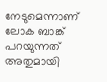നേടുമെന്നാണ് ലോക ബാങ്ക് പറയുന്നത് അതുമായി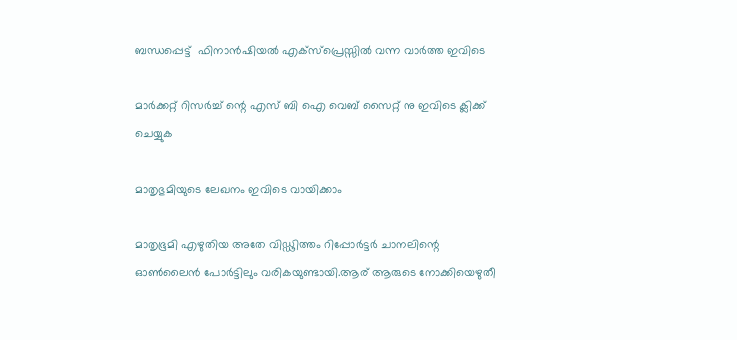ബന്ധപ്പെട്ട്  ഫിനാന്‍ഷിയല്‍ എക്സ്പ്രെസ്സില്‍ വന്ന വാര്‍ത്ത‍ ഇവിടെ

മാര്‍ക്കറ്റ്‌ റിസര്‍ച്ച് ന്റെ എസ് ബി ഐ വെബ്‌ സൈറ്റ് നു ഇവിടെ ക്ലിക്ക് ചെയ്യുക

മാതൃഭുമിയുടെ ലേഖനം ഇവിടെ വായിക്കാം

മാതൃഭൂമി എഴുതിയ അതേ വിഡ്ഢിത്തം റിപ്പോര്‍ട്ടര്‍ ചാനലിന്റെ ഓണ്‍ലൈന്‍ പോര്‍ട്ടിലും വരികയുണ്ടായി.ആര് ആരുടെ നോക്കിയെഴുതീ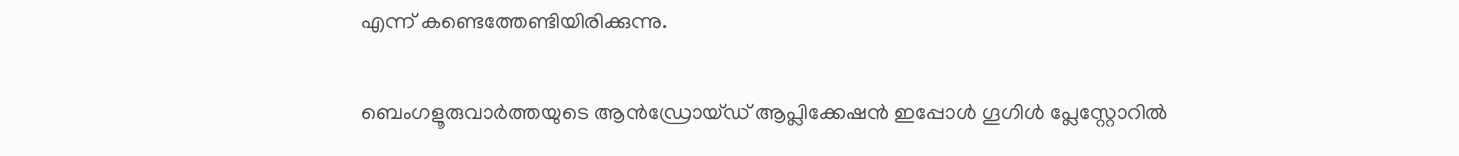എന്ന് കണ്ടെത്തേണ്ടിയിരിക്കുന്നു.

ബെംഗളൂരുവാർത്തയുടെ ആൻഡ്രോയ്ഡ് ആപ്ലിക്കേഷൻ ഇപ്പോൾ ഗൂഗിൾ പ്ലേസ്റ്റോറിൽ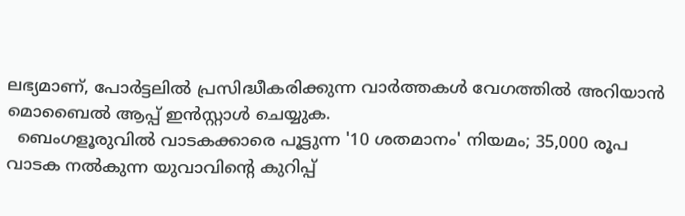ലഭ്യമാണ്, പോർട്ടലിൽ പ്രസിദ്ധീകരിക്കുന്ന വാർത്തകൾ വേഗത്തിൽ അറിയാൻ മൊബൈൽ ആപ്പ് ഇൻസ്റ്റാൾ ചെയ്യുക.
  ബെംഗളൂരുവിൽ വാടകക്കാരെ പൂട്ടുന്ന '10 ശതമാനം' നിയമം; 35,000 രൂപ വാടക നൽകുന്ന യുവാവിന്റെ കുറിപ്പ്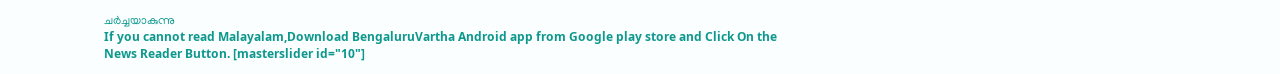ചർച്ചയാകുന്നു
If you cannot read Malayalam,Download BengaluruVartha Android app from Google play store and Click On the News Reader Button. [masterslider id="10"]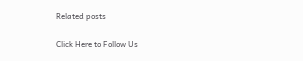Related posts

Click Here to Follow Us